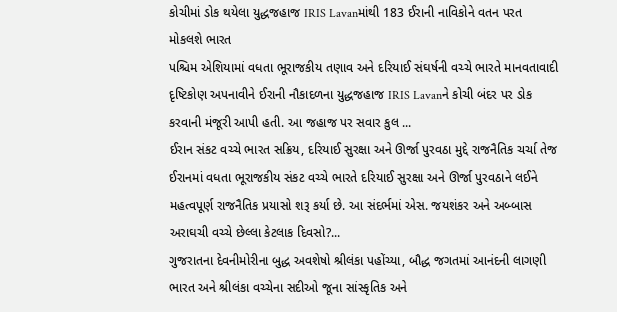કોચીમાં ડોક થયેલા યુદ્ધજહાજ IRIS Lavanમાંથી 183 ઈરાની નાવિકોને વતન પરત મોકલશે ભારત
પશ્ચિમ એશિયામાં વધતા ભૂરાજકીય તણાવ અને દરિયાઈ સંઘર્ષની વચ્ચે ભારતે માનવતાવાદી દૃષ્ટિકોણ અપનાવીને ઈરાની નૌકાદળના યુદ્ધજહાજ IRIS Lavanને કોચી બંદર પર ડોક કરવાની મંજૂરી આપી હતી. આ જહાજ પર સવાર કુલ ...
ઈરાન સંકટ વચ્ચે ભારત સક્રિય, દરિયાઈ સુરક્ષા અને ઊર્જા પુરવઠા મુદ્દે રાજનૈતિક ચર્ચા તેજ
ઈરાનમાં વધતા ભૂરાજકીય સંકટ વચ્ચે ભારતે દરિયાઈ સુરક્ષા અને ઊર્જા પુરવઠાને લઈને મહત્વપૂર્ણ રાજનૈતિક પ્રયાસો શરૂ કર્યા છે. આ સંદર્ભમાં એસ. જયશંકર અને અબ્બાસ અરાઘચી વચ્ચે છેલ્લા કેટલાક દિવસો?...
ગુજરાતના દેવનીમોરીના બુદ્ધ અવશેષો શ્રીલંકા પહોંચ્યા, બૌદ્ધ જગતમાં આનંદની લાગણી
ભારત અને શ્રીલંકા વચ્ચેના સદીઓ જૂના સાંસ્કૃતિક અને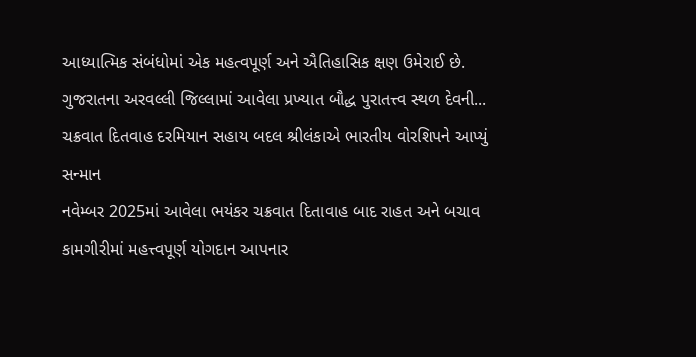આધ્યાત્મિક સંબંધોમાં એક મહત્વપૂર્ણ અને ઐતિહાસિક ક્ષણ ઉમેરાઈ છે. ગુજરાતના અરવલ્લી જિલ્લામાં આવેલા પ્રખ્યાત બૌદ્ધ પુરાતત્ત્વ સ્થળ દેવની...
ચક્રવાત દિતવાહ દરમિયાન સહાય બદલ શ્રીલંકાએ ભારતીય વોરશિપને આપ્યું સન્માન
નવેમ્બર 2025માં આવેલા ભયંકર ચક્રવાત દિતાવાહ બાદ રાહત અને બચાવ કામગીરીમાં મહત્ત્વપૂર્ણ યોગદાન આપનાર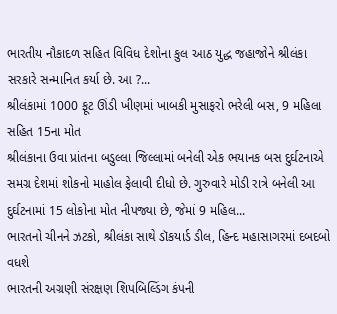ભારતીય નૌકાદળ સહિત વિવિધ દેશોના કુલ આઠ યુદ્ધ જહાજોને શ્રીલંકા સરકારે સન્માનિત કર્યા છે. આ ?...
શ્રીલંકામાં 1000 ફૂટ ઊંડી ખીણમાં ખાબકી મુસાફરો ભરેલી બસ, 9 મહિલા સહિત 15ના મોત
શ્રીલંકાના ઉવા પ્રાંતના બડુલ્લા જિલ્લામાં બનેલી એક ભયાનક બસ દુર્ઘટનાએ સમગ્ર દેશમાં શોકનો માહોલ ફેલાવી દીધો છે. ગુરુવારે મોડી રાત્રે બનેલી આ દુર્ઘટનામાં 15 લોકોના મોત નીપજ્યા છે, જેમાં 9 મહિલ...
ભારતનો ચીનને ઝટકો, શ્રીલંકા સાથે ડૉકયાર્ડ ડીલ, હિન્દ મહાસાગરમાં દબદબો વધશે
ભારતની અગ્રણી સંરક્ષણ શિપબિલ્ડિંગ કંપની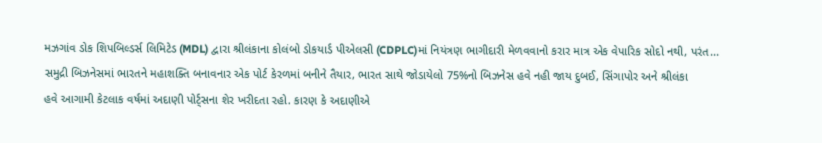મઝગાંવ ડોક શિપબિલ્ડર્સ લિમિટેડ (MDL) દ્વારા શ્રીલંકાના કોલંબો ડોકયાર્ડ પીએલસી (CDPLC)માં નિયંત્રણ ભાગીદારી મેળવવાનો કરાર માત્ર એક વેપારિક સોદો નથી, પરંત...
સમુદ્રી બિઝનેસમાં ભારતને મહાશક્તિ બનાવનાર એક પોર્ટ કેરળમાં બનીને તૈયાર, ભારત સાથે જોડાયેલો 75%નો બિઝનેસ હવે નહી જાય દુબઈ, સિંગાપોર અને શ્રીલંકા
હવે આગામી કેટલાક વર્ષમાં અદાણી પોર્ટ્સના શેર ખરીદતા રહો. કારણ કે અદાણીએ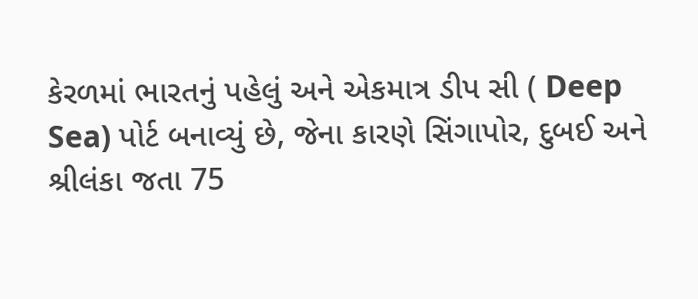કેરળમાં ભારતનું પહેલું અને એકમાત્ર ડીપ સી ( Deep Sea) પોર્ટ બનાવ્યું છે, જેના કારણે સિંગાપોર, દુબઈ અને શ્રીલંકા જતા 75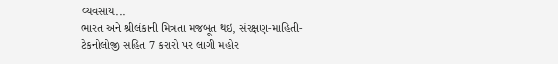વ્યવસાય...
ભારત અને શ્રીલંકાની મિત્રતા મજબૂત થઇ, સંરક્ષણ-માહિતી-ટેકનોલોજી સહિત 7 કરારો પર લાગી મહોર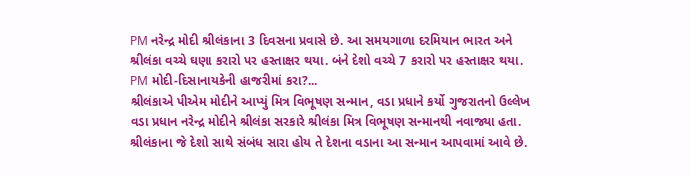PM નરેન્દ્ર મોદી શ્રીલંકાના 3 દિવસના પ્રવાસે છે. આ સમયગાળા દરમિયાન ભારત અને શ્રીલંકા વચ્ચે ઘણા કરારો પર હસ્તાક્ષર થયા. બંને દેશો વચ્ચે 7 કરારો પર હસ્તાક્ષર થયા. PM મોદી-દિસાનાયકેની હાજરીમાં કરા?...
શ્રીલંકાએ પીએમ મોદીને આપ્યું મિત્ર વિભૂષણ સન્માન, વડા પ્રધાને કર્યો ગુજરાતનો ઉલ્લેખ
વડા પ્રધાન નરેન્દ્ર મોદીને શ્રીલંકા સરકારે શ્રીલંકા મિત્ર વિભૂષણ સન્માનથી નવાજ્યા હતા. શ્રીલંકાના જે દેશો સાથે સંબંધ સારા હોય તે દેશના વડાના આ સન્માન આપવામાં આવે છે.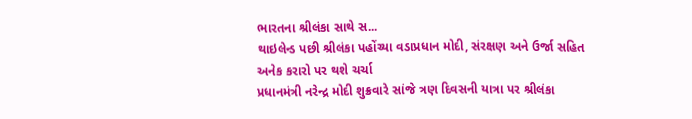ભારતના શ્રીલંકા સાથે સ...
થાઇલેન્ડ પછી શ્રીલંકા પહોંચ્યા વડાપ્રધાન મોદી, સંરક્ષણ અને ઉર્જા સહિત અનેક કરારો પર થશે ચર્ચા
પ્રધાનમંત્રી નરેન્દ્ર મોદી શુક્રવારે સાંજે ત્રણ દિવસની યાત્રા પર શ્રીલંકા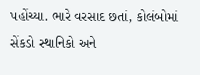પહોંચ્યા. ભારે વરસાદ છતાં, કોલંબોમાં સેંકડો સ્થાનિકો અને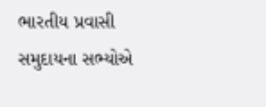ભારતીય પ્રવાસી સમુદાયના સભ્યોએ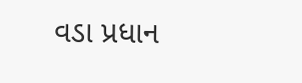વડા પ્રધાન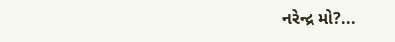નરેન્દ્ર મો?...